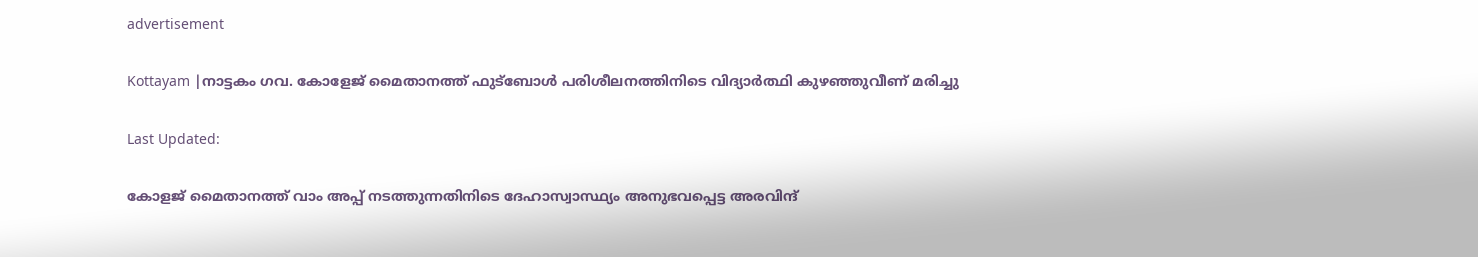advertisement

Kottayam |നാട്ടകം ഗവ. കോളേജ് മൈതാനത്ത് ഫുട്ബോള്‍ പരിശീലനത്തിനിടെ വിദ്യാര്‍ത്ഥി കുഴഞ്ഞുവീണ് മരിച്ചു

Last Updated:

കോളജ് മൈതാനത്ത് വാം അപ്പ് നടത്തുന്നതിനിടെ ദേഹാസ്വാസ്ഥ്യം അനുഭവപ്പെട്ട അരവിന്ദ്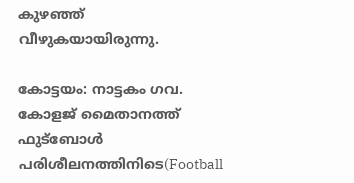കുഴഞ്ഞ് വീഴുകയായിരുന്നു.

കോട്ടയം: നാട്ടകം ഗവ. കോളജ് മൈതാനത്ത് ഫുട്‌ബോള്‍ പരിശീലനത്തിനിടെ(Football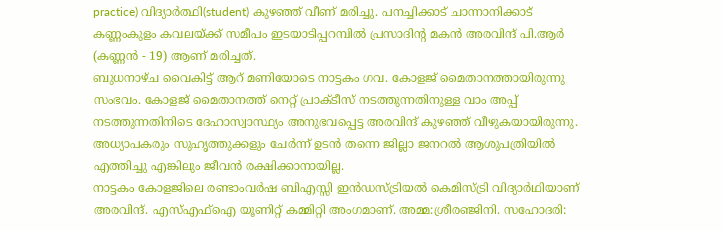practice) വിദ്യാര്‍ത്ഥി(student) കുഴഞ്ഞ് വീണ് മരിച്ചു. പനച്ചിക്കാട് ചാന്നാനിക്കാട് കണ്ണംകുളം കവലയ്ക്ക് സമീപം ഇടയാടിപ്പറമ്പില്‍ പ്രസാദിന്റ മകന്‍ അരവിന്ദ് പി.ആര്‍ (കണ്ണന്‍ - 19) ആണ് മരിച്ചത്.
ബുധനാഴ്ച വൈകിട്ട് ആറ് മണിയോടെ നാട്ടകം ഗവ. കോളജ് മൈതാനത്തായിരുന്നു സംഭവം. കോളജ് മൈതാനത്ത് നെറ്റ് പ്രാക്ടീസ് നടത്തുന്നതിനുള്ള വാം അപ്പ് നടത്തുന്നതിനിടെ ദേഹാസ്വാസ്ഥ്യം അനുഭവപ്പെട്ട അരവിന്ദ് കുഴഞ്ഞ് വീഴുകയായിരുന്നു. അധ്യാപകരും സുഹൃത്തുക്കളും ചേര്‍ന്ന് ഉടന്‍ തന്നെ ജില്ലാ ജനറല്‍ ആശുപത്രിയില്‍ എത്തിച്ചു എങ്കിലും ജീവന്‍ രക്ഷിക്കാനായില്ല.
നാട്ടകം കോളജിലെ രണ്ടാംവര്‍ഷ ബിഎസ്സി ഇന്‍ഡസ്ട്രിയല്‍ കെമിസ്ട്രി വിദ്യാര്‍ഥിയാണ് അരവിന്ദ്. എസ്എഫ്‌ഐ യൂണിറ്റ് കമ്മിറ്റി അംഗമാണ്. അമ്മ:ശ്രീരഞ്ജിനി. സഹോദരി: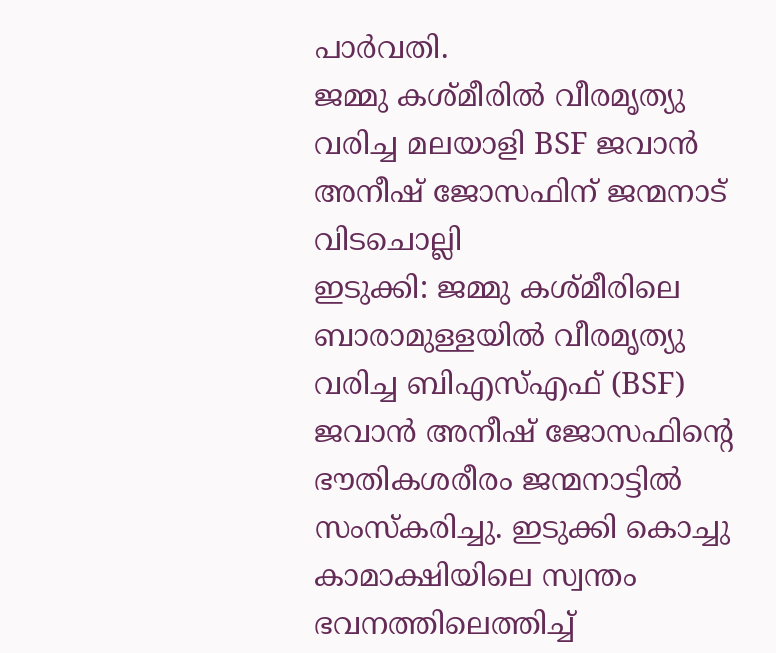പാര്‍വതി.
ജമ്മു കശ്മീരിൽ വീരമൃത്യു വരിച്ച മലയാളി BSF ജവാൻ അനീഷ് ജോസഫിന് ജന്മനാട് വിടചൊല്ലി
ഇടുക്കി: ജമ്മു കശ്മീരിലെ ബാരാമുള്ളയിൽ വീരമൃത്യു വരിച്ച ബിഎസ്എഫ് (BSF) ജവാൻ അനീഷ് ജോസഫിന്റെ ഭൗതികശരീരം ജന്മനാട്ടിൽ സംസ്കരിച്ചു. ഇടുക്കി കൊച്ചു കാമാക്ഷിയിലെ സ്വന്തം ഭവനത്തിലെത്തിച്ച്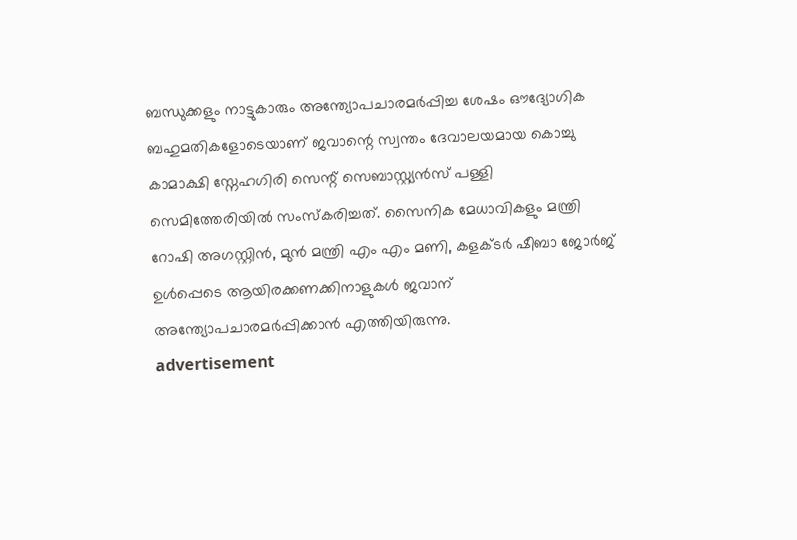ബന്ധുക്കളും നാട്ടുകാരും അന്ത്യോപചാരമർപ്പിച്ച ശേഷം ഔദ്യോഗിക ബഹുമതികളോടെയാണ് ജവാന്റെ സ്വന്തം ദേവാലയമായ കൊച്ചു കാമാക്ഷി സ്നേഹഗിരി സെന്റ് സെബാസ്റ്റ്യൻസ് പള്ളി സെമിത്തേരിയിൽ സംസ്കരിച്ചത്. സൈനിക മേധാവികളും മന്ത്രി റോഷി അഗസ്റ്റിൻ, മുൻ മന്ത്രി എം എം മണി, കളക്ടർ ഷീബാ ജോർജ് ഉൾപ്പെടെ ആയിരക്കണക്കിനാളുകൾ ജവാന് അന്ത്യോപചാരമർപ്പിക്കാൻ എത്തിയിരുന്നു.
advertisement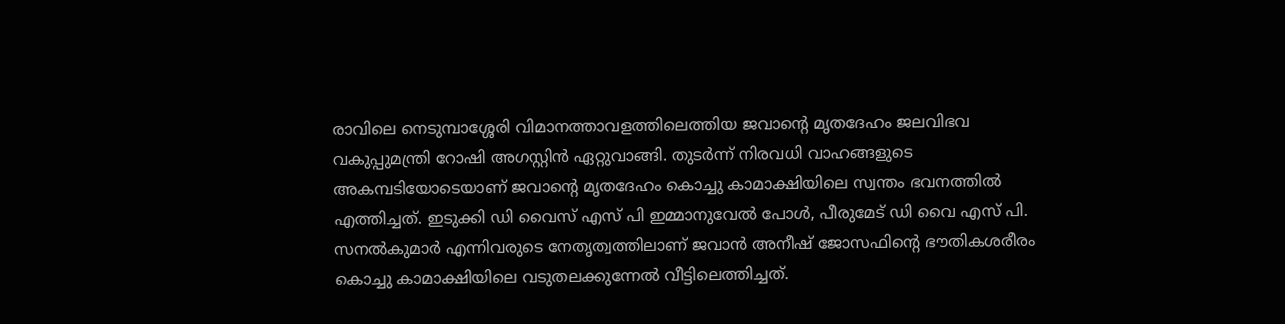രാവിലെ നെടുമ്പാശ്ശേരി വിമാനത്താവളത്തിലെത്തിയ ജവാന്റെ മൃതദേഹം ജലവിഭവ വകുപ്പുമന്ത്രി റോഷി അഗസ്റ്റിൻ ഏറ്റുവാങ്ങി. തുടർന്ന് നിരവധി വാഹങ്ങളുടെ അകമ്പടിയോടെയാണ് ജവാന്റെ മൃതദേഹം കൊച്ചു കാമാക്ഷിയിലെ സ്വന്തം ഭവനത്തിൽ എത്തിച്ചത്. ഇടുക്കി ഡി വൈസ് എസ് പി ഇമ്മാനുവേൽ പോൾ, പീരുമേട് ഡി വൈ എസ് പി. സനൽകുമാർ എന്നിവരുടെ നേതൃത്വത്തിലാണ് ജവാൻ അനീഷ് ജോസഫിന്റെ ഭൗതികശരീരം കൊച്ചു കാമാക്ഷിയിലെ വടുതലക്കുന്നേൽ വീട്ടിലെത്തിച്ചത്.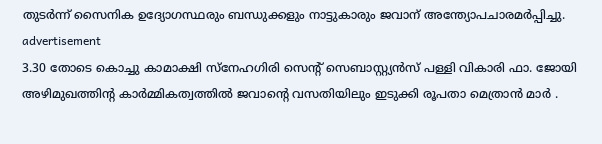തുടർന്ന് സൈനിക ഉദ്യോഗസ്ഥരും ബന്ധുക്കളും നാട്ടുകാരും ജവാന് അന്ത്യോപചാരമർപ്പിച്ചു.
advertisement
3.30 തോടെ കൊച്ചു കാമാക്ഷി സ്നേഹഗിരി സെന്റ് സെബാസ്റ്റ്യൻസ് പള്ളി വികാരി ഫാ. ജോയി അഴിമുഖത്തിന്റ കാർമ്മികത്വത്തിൽ ജവാന്റെ വസതിയിലും ഇടുക്കി രൂപതാ മെത്രാൻ മാർ .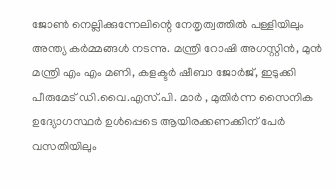ജോൺ നെല്ലിക്കുന്നേലിന്റെ നേതൃത്വത്തിൽ പള്ളിയിലും അന്ത്യ കർമ്മങ്ങൾ നടന്നു. മന്ത്രി റോഷി അഗസ്റ്റിൻ, മുൻ മന്ത്രി എം എം മണി, കളക്ടർ ഷീബാ ജോർജ്, ഇടുക്കി പീരുമേട് ഡി.വൈ.എസ്.പി. മാർ , മുതിർന്ന സൈനിക ഉദ്യോഗസ്ഥർ ഉൾപ്പെടെ ആയിരക്കണക്കിന് പേർ വസതിയിലും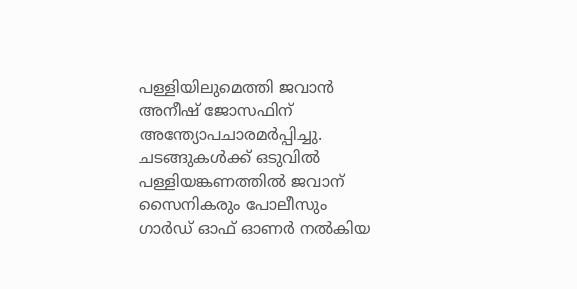പള്ളിയിലുമെത്തി ജവാൻ അനീഷ് ജോസഫിന് അന്ത്യോപചാരമർപ്പിച്ചു. ചടങ്ങുകൾക്ക് ഒടുവിൽ പള്ളിയങ്കണത്തിൽ ജവാന് സൈനികരും പോലീസും ഗാർഡ് ഓഫ് ഓണർ നൽകിയ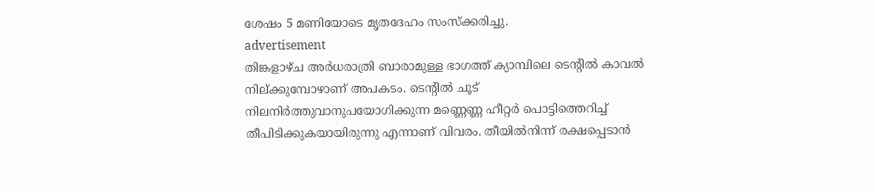ശേഷം 5 മണിയോടെ മൃതദേഹം സംസ്ക്കരിച്ചു.
advertisement
തിങ്കളാഴ്ച അര്‍ധരാത്രി ബാരാമുള്ള ഭാഗത്ത് ക്യാമ്പിലെ ടെന്റില്‍ കാവല്‍ നില്ക്കുമ്പോഴാണ് അപകടം. ടെന്റില്‍ ചൂട് നിലനിര്‍ത്തുവാനുപയോഗിക്കുന്ന മണ്ണെണ്ണ ഹീറ്റര്‍ പൊട്ടിത്തെറിച്ച് തീപിടിക്കുകയായിരുന്നു എന്നാണ് വിവരം. തീയില്‍നിന്ന് രക്ഷപ്പെടാന്‍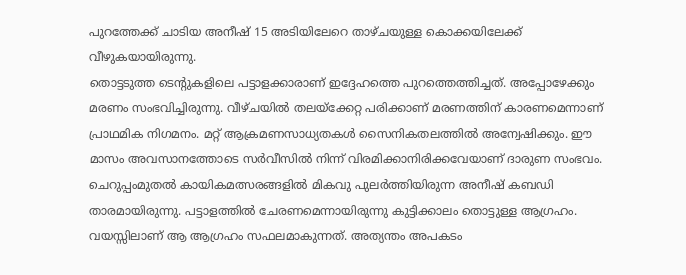പുറത്തേക്ക് ചാടിയ അനീഷ് 15 അടിയിലേറെ താഴ്ചയുള്ള കൊക്കയിലേക്ക് വീഴുകയായിരുന്നു.
തൊട്ടടുത്ത ടെന്റുകളിലെ പട്ടാളക്കാരാണ് ഇദ്ദേഹത്തെ പുറത്തെത്തിച്ചത്. അപ്പോഴേക്കും മരണം സംഭവിച്ചിരുന്നു. വീഴ്ചയില്‍ തലയ്‌ക്കേറ്റ പരിക്കാണ് മരണത്തിന് കാരണമെന്നാണ് പ്രാഥമിക നിഗമനം. മറ്റ് ആക്രമണസാധ്യതകള്‍ സൈനികതലത്തില്‍ അന്വേഷിക്കും. ഈ മാസം അവസാനത്തോടെ സര്‍വീസില്‍ നിന്ന് വിരമിക്കാനിരിക്കവേയാണ് ദാരുണ സംഭവം. ചെറുപ്പംമുതല്‍ കായികമത്സരങ്ങളില്‍ മികവു പുലര്‍ത്തിയിരുന്ന അനീഷ് കബഡി താരമായിരുന്നു. പട്ടാളത്തില്‍ ചേരണമെന്നായിരുന്നു കുട്ടിക്കാലം തൊട്ടുള്ള ആഗ്രഹം. വയസ്സിലാണ് ആ ആഗ്രഹം സഫലമാകുന്നത്. അത്യന്തം അപകടം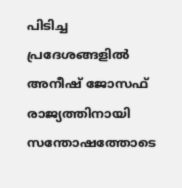പിടിച്ച പ്രദേശങ്ങളില്‍ അനീഷ് ജോസഫ് രാജ്യത്തിനായി സന്തോഷത്തോടെ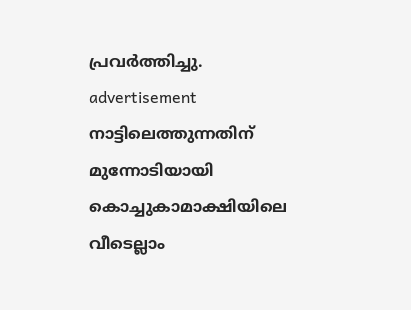പ്രവര്‍ത്തിച്ചു.
advertisement
നാട്ടിലെത്തുന്നതിന് മുന്നോടിയായി കൊച്ചുകാമാക്ഷിയിലെ വീടെല്ലാം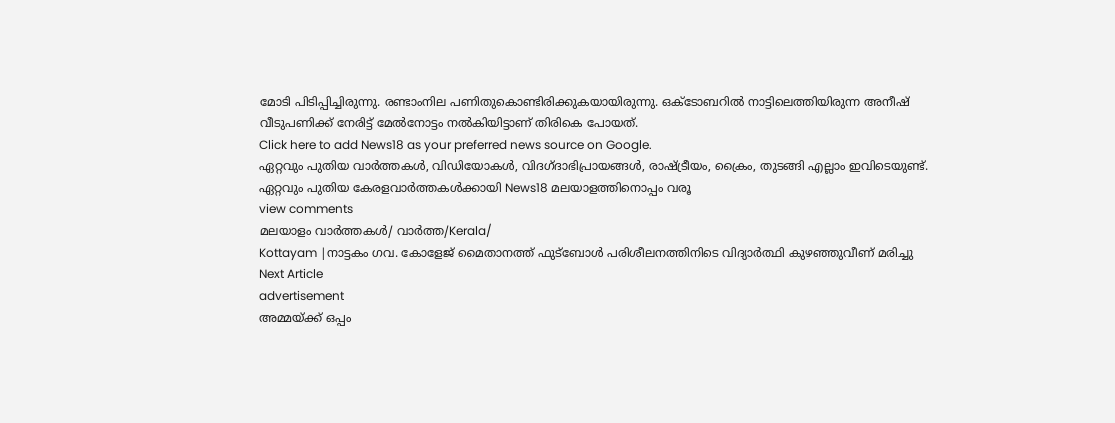മോടി പിടിപ്പിച്ചിരുന്നു. രണ്ടാംനില പണിതുകൊണ്ടിരിക്കുകയായിരുന്നു. ഒക്ടോബറില്‍ നാട്ടിലെത്തിയിരുന്ന അനീഷ് വീടുപണിക്ക് നേരിട്ട് മേല്‍നോട്ടം നല്‍കിയിട്ടാണ് തിരികെ പോയത്.
Click here to add News18 as your preferred news source on Google.
ഏറ്റവും പുതിയ വാർത്തകൾ, വിഡിയോകൾ, വിദഗ്ദാഭിപ്രായങ്ങൾ, രാഷ്ട്രീയം, ക്രൈം, തുടങ്ങി എല്ലാം ഇവിടെയുണ്ട്. ഏറ്റവും പുതിയ കേരളവാർത്തകൾക്കായി News18 മലയാളത്തിനൊപ്പം വരൂ
view comments
മലയാളം വാർത്തകൾ/ വാർത്ത/Kerala/
Kottayam |നാട്ടകം ഗവ. കോളേജ് മൈതാനത്ത് ഫുട്ബോള്‍ പരിശീലനത്തിനിടെ വിദ്യാര്‍ത്ഥി കുഴഞ്ഞുവീണ് മരിച്ചു
Next Article
advertisement
അമ്മയ്ക്ക് ഒപ്പം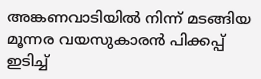അങ്കണവാടിയില്‍ നിന്ന് മടങ്ങിയ മൂന്നര വയസുകാരന്‍ പിക്കപ്പ് ഇടിച്ച്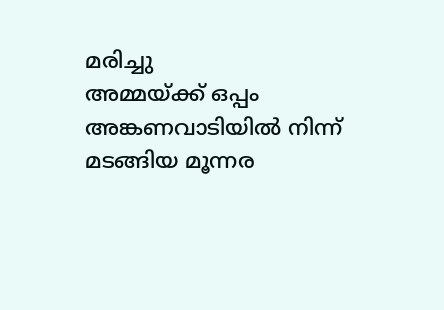മരിച്ചു
അമ്മയ്ക്ക് ഒപ്പം അങ്കണവാടിയില്‍ നിന്ന് മടങ്ങിയ മൂന്നര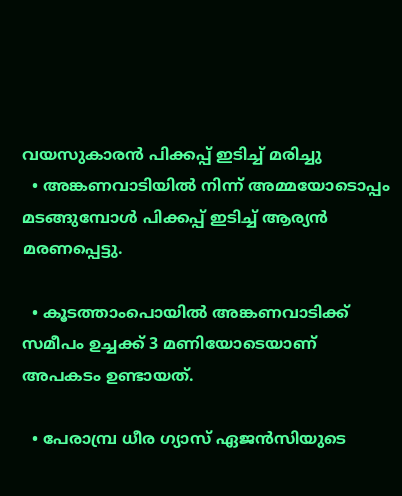വയസുകാരന്‍ പിക്കപ്പ് ഇടിച്ച് മരിച്ചു
  • അങ്കണവാടിയില്‍ നിന്ന് അമ്മയോടൊപ്പം മടങ്ങുമ്പോള്‍ പിക്കപ്പ് ഇടിച്ച് ആര്യന്‍ മരണപ്പെട്ടു.

  • കൂടത്താംപൊയില്‍ അങ്കണവാടിക്ക് സമീപം ഉച്ചക്ക് 3 മണിയോടെയാണ് അപകടം ഉണ്ടായത്.

  • പേരാമ്പ്ര ധീര ഗ്യാസ് ഏജന്‍സിയുടെ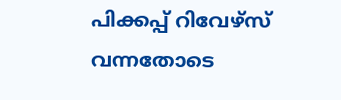പിക്കപ്പ് റിവേഴ്സ് വന്നതോടെ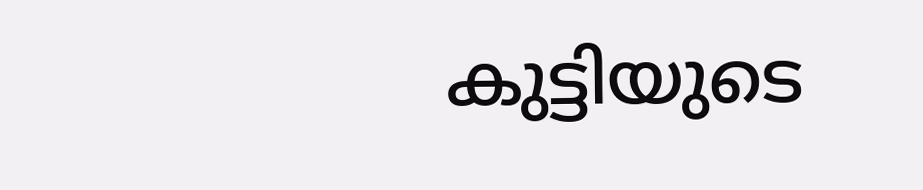കുട്ടിയുടെ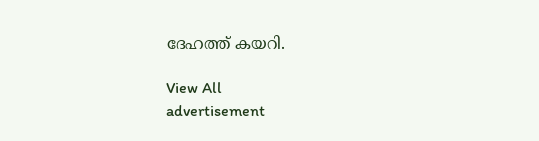ദേഹത്ത് കയറി.

View All
advertisement